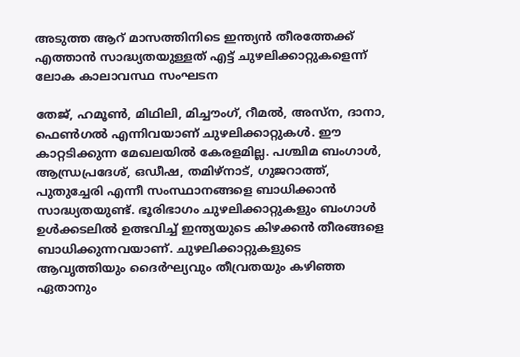അടുത്ത ആറ് മാസത്തിനിടെ ഇന്ത്യന്‍ തീരത്തേക്ക് എത്താന്‍ സാദ്ധ്യതയുള്ളത് എട്ട് ചുഴലിക്കാറ്റുകളെന്ന് ലോക കാലാവസ്ഥ സംഘടന

തേജ്, ഹമൂണ്‍, മിഥിലി, മിച്ചൗംഗ്, റീമല്‍, അസ്ന, ദാനാ, ഫെണ്‍ഗല്‍ എന്നിവയാണ് ചുഴലിക്കാറ്റുകള്‍. ഈ കാറ്റടിക്കുന്ന മേഖലയില്‍ കേരളമില്ല. പശ്ചിമ ബംഗാള്‍, ആന്ധ്രപ്രദേശ്, ഒഡീഷ, തമിഴ്നാട്, ഗുജറാത്ത്, പുതുച്ചേരി എന്നീ സംസ്ഥാനങ്ങളെ ബാധിക്കാന്‍ സാദ്ധ്യതയുണ്ട്. ഭൂരിഭാഗം ചുഴലിക്കാറ്റുകളും ബംഗാള്‍ ഉള്‍ക്കടലില്‍ ഉത്ഭവിച്ച് ഇന്ത്യയുടെ കിഴക്കന്‍ തീരങ്ങളെ ബാധിക്കുന്നവയാണ്. ചുഴലിക്കാറ്റുകളുടെ ആവൃത്തിയും ദൈര്‍ഘ്യവും തീവ്രതയും കഴിഞ്ഞ ഏതാനും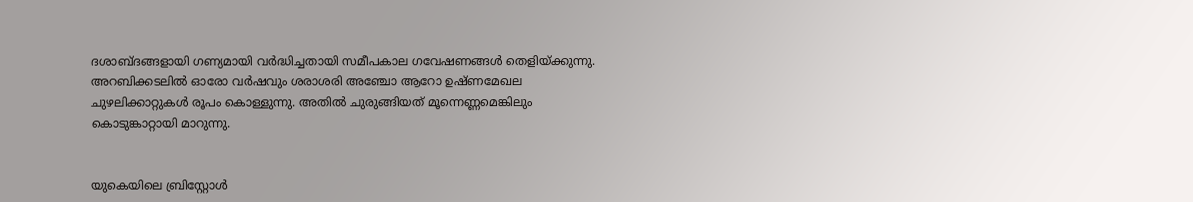ദശാബ്ദങ്ങളായി ഗണ്യമായി വര്‍ദ്ധിച്ചതായി സമീപകാല ഗവേഷണങ്ങള്‍ തെളിയ്ക്കുന്നു. അറബിക്കടലില്‍ ഓരോ വര്‍ഷവും ശരാശരി അഞ്ചോ ആറോ ഉഷ്ണമേഖല ചുഴലിക്കാറ്റുകള്‍ രൂപം കൊള്ളുന്നു. അതില്‍ ചുരുങ്ങിയത് മൂന്നെണ്ണമെങ്കിലും കൊടുങ്കാറ്റായി മാറുന്നു.


യുകെയിലെ ബ്രിസ്റ്റോള്‍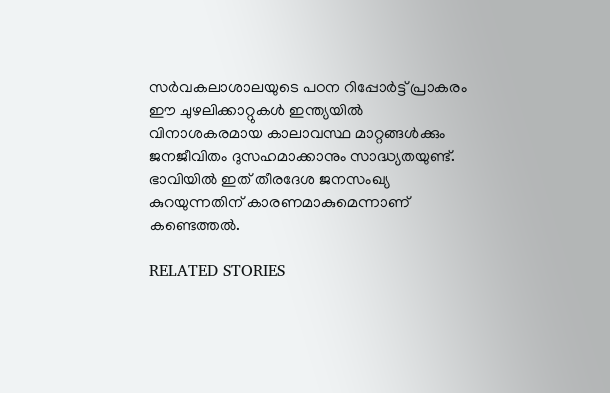സര്‍വകലാശാലയുടെ പഠന റിപ്പോര്‍ട്ട് പ്രാകരം ഈ ചുഴലിക്കാറ്റുകള്‍ ഇന്ത്യയില്‍ വിനാശകരമായ കാലാവസ്ഥ മാറ്റങ്ങള്‍ക്കും ജനജീവിതം ദുസഹമാക്കാനും സാദ്ധ്യതയുണ്ട്. ഭാവിയില്‍ ഇത് തീരദേശ ജനസംഖ്യ കുറയുന്നതിന് കാരണമാകുമെന്നാണ് കണ്ടെത്തല്‍.

RELATED STORIES